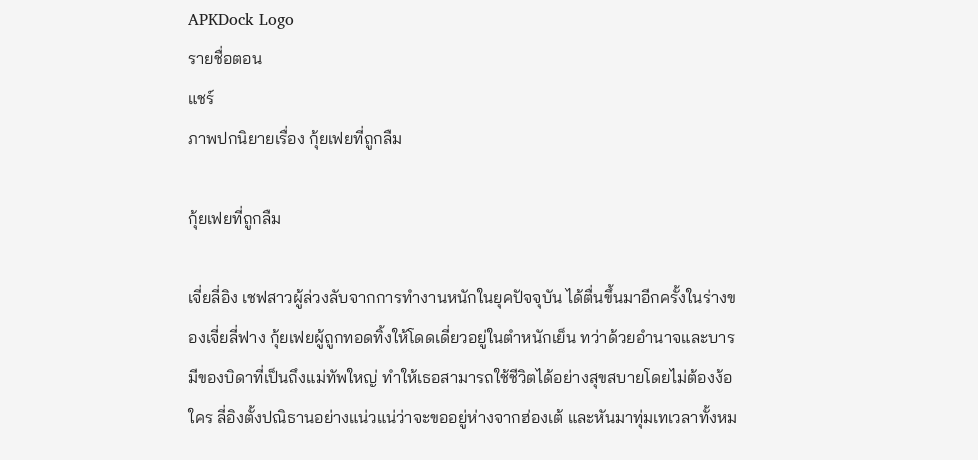APKDock Logo
รายชื่อตอน
แชร์
ภาพปกนิยายเรื่อง กุ้ยเฟยที่ถูกลืม

กุ้ยเฟยที่ถูกลืม

เจี่ยลี่อิง เชฟสาวผู้ล่วงลับจากการทำงานหนักในยุคปัจจุบัน ได้ตื่นขึ้นมาอีกครั้งในร่างของเจี่ยลี่ฟาง กุ้ยเฟยผู้ถูกทอดทิ้งให้โดดเดี่ยวอยู่ในตำหนักเย็น ทว่าด้วยอำนาจและบารมีของบิดาที่เป็นถึงแม่ทัพใหญ่ ทำให้เธอสามารถใช้ชีวิตได้อย่างสุขสบายโดยไม่ต้องง้อใคร ลี่อิงตั้งปณิธานอย่างแน่วแน่ว่าจะขออยู่ห่างจากฮ่องเต้ และหันมาทุ่มเทเวลาทั้งหม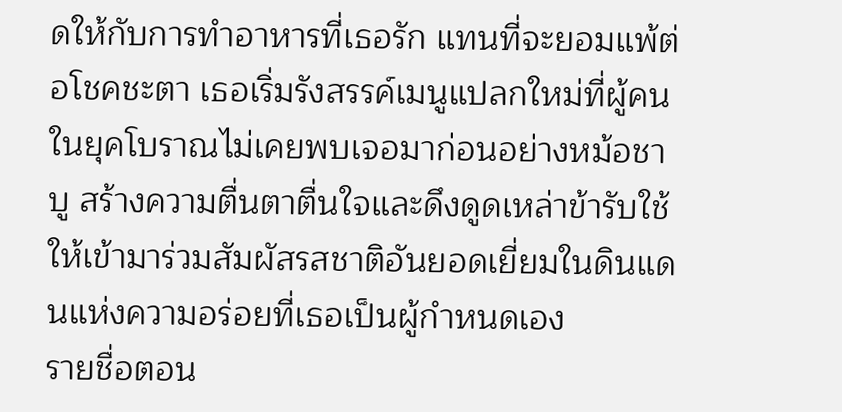ดให้กับการทำอาหารที่เธอรัก แทนที่จะยอมแพ้ต่อโชคชะตา เธอเริ่มรังสรรค์เมนูแปลกใหม่ที่ผู้คนในยุคโบราณไม่เคยพบเจอมาก่อนอย่างหม้อชาบู สร้างความตื่นตาตื่นใจและดึงดูดเหล่าข้ารับใช้ให้เข้ามาร่วมสัมผัสรสชาติอันยอดเยี่ยมในดินแดนแห่งความอร่อยที่เธอเป็นผู้กำหนดเอง
รายชื่อตอน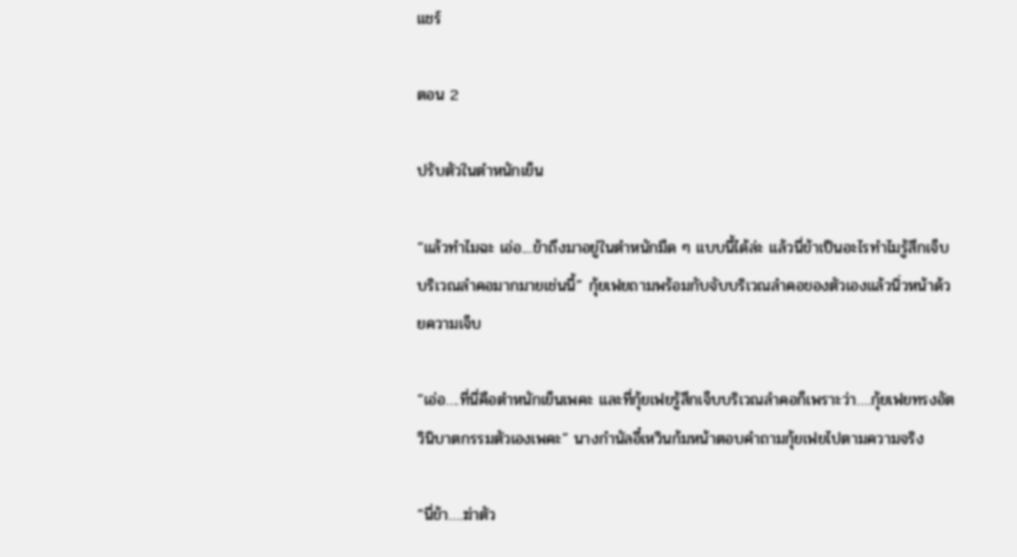แชร์

ตอน 2

ปรับตัวในตำหนักเย็น

“แล้วทำไมฉะ เอ่อ....ข้าถึงมาอยู่ในตำหนักมืด ๆ แบบนี้ได้ล่ะ แล้วนี่ข้าเป็นอะไรทำไมรู้สึกเจ็บบริเวณลำคอมากมายเช่นนี้” กุ้ยเฟยถามพร้อมกับจับบริเวณลำคอของตัวเองแล้วนิ่วหน้าด้วยความเจ็บ

“เอ่อ….ที่นี่คือตำหนักเย็นเพคะ และที่กุ้ยเฟยรู้สึกเจ็บบริเวณลำคอก็เพราะว่า….กุ้ยเฟยทรงอัตวินิบาตกรรมตัวเองเพคะ” นางกำนัลอี๋เหวินก้มหน้าตอบคำถามกุ้ยเฟยไปตามความจริง

“นี่ข้า….ฆ่าตัว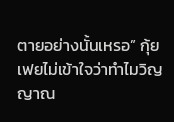ตายอย่างนั้นเหรอ” กุ้ยเฟยไม่เข้าใจว่าทำไมวิญญาณ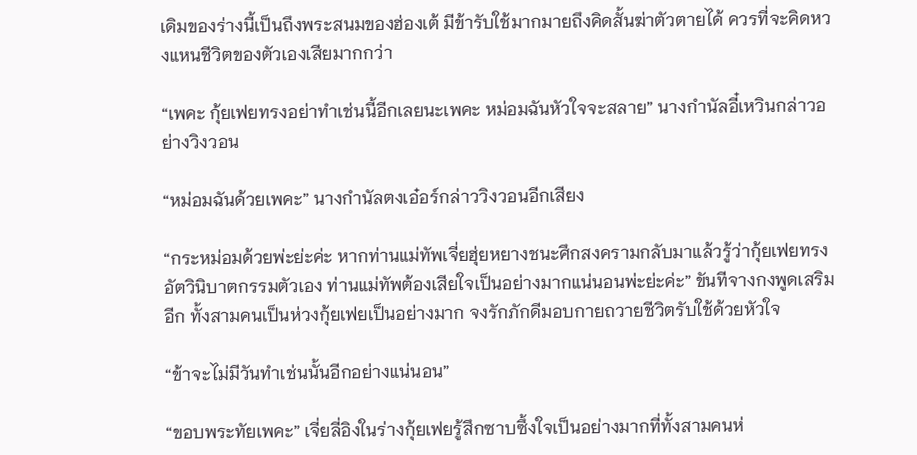เดิมของร่างนี้เป็นถึงพระสนมของฮ่องเต้ มีข้ารับใช้มากมายถึงคิดสั้นฆ่าตัวตายได้ ควรที่จะคิดหวงแหนชีวิตของตัวเองเสียมากกว่า

“เพคะ กุ้ยเฟยทรงอย่าทำเช่นนี้อีกเลยนะเพคะ หม่อมฉันหัวใจจะสลาย” นางกำนัลอี๋เหวินกล่าวอย่างวิงวอน

“หม่อมฉันด้วยเพคะ” นางกำนัลตงเอ๋อร์กล่าววิงวอนอีกเสียง

“กระหม่อมด้วยพ่ะย่ะค่ะ หากท่านแม่ทัพเจี่ยฮุ่ยหยางชนะศึกสงครามกลับมาแล้วรู้ว่ากุ้ยเฟยทรงอัตวินิบาตกรรมตัวเอง ท่านแม่ทัพต้องเสียใจเป็นอย่างมากแน่นอนพ่ะย่ะค่ะ” ขันทีจางกงพูดเสริมอีก ทั้งสามคนเป็นห่วงกุ้ยเฟยเป็นอย่างมาก จงรักภักดีมอบกายถวายชีวิตรับใช้ด้วยหัวใจ

“ข้าจะไม่มีวันทำเช่นนั้นอีกอย่างแน่นอน”

“ขอบพระทัยเพคะ” เจี่ยลี่อิงในร่างกุ้ยเฟยรู้สึกซาบซึ้งใจเป็นอย่างมากที่ทั้งสามคนห่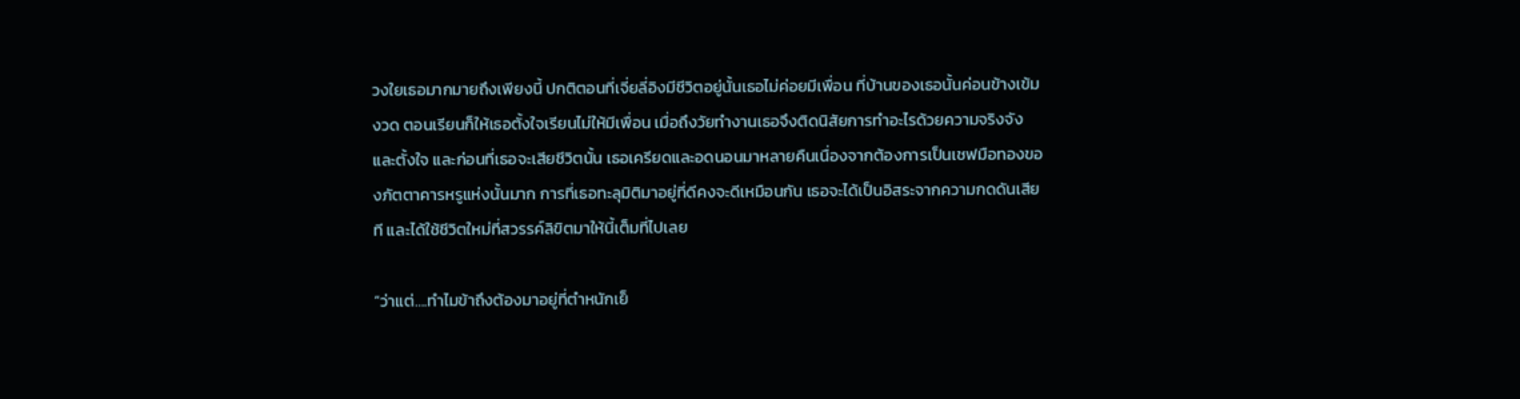วงใยเธอมากมายถึงเพียงนี้ ปกติตอนที่เจี่ยลี่อิงมีชีวิตอยู่นั้นเธอไม่ค่อยมีเพื่อน ที่บ้านของเธอนั้นค่อนข้างเข้มงวด ตอนเรียนก็ให้เธอตั้งใจเรียนไม่ให้มีเพื่อน เมื่อถึงวัยทำงานเธอจึงติดนิสัยการทำอะไรด้วยความจริงจังและตั้งใจ และก่อนที่เธอจะเสียชีวิตนั้น เธอเครียดและอดนอนมาหลายคืนเนื่องจากต้องการเป็นเชฟมือทองของภัตตาคารหรูแห่งนั้นมาก การที่เธอทะลุมิติมาอยู่ที่ดีคงจะดีเหมือนกัน เธอจะได้เป็นอิสระจากความกดดันเสียที และได้ใช้ชีวิตใหม่ที่สวรรค์ลิขิตมาให้นี้เต็มที่ไปเลย

“ว่าแต่….ทำไมข้าถึงต้องมาอยู่ที่ตำหนักเย็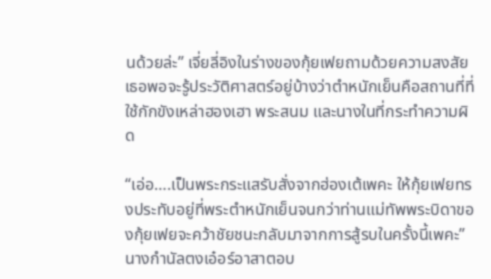นด้วยล่ะ” เจี่ยลี่อิงในร่างของกุ้ยเฟยถามด้วยความสงสัย เธอพอจะรู้ประวัติศาสตร์อยู่บ้างว่าตำหนักเย็นคือสถานที่ที่ใช้กักขังเหล่าฮองเฮา พระสนม และนางในที่กระทำความผิด

“เอ่อ….เป็นพระกระแสรับสั่งจากฮ่องเต้เพคะ ให้กุ้ยเฟยทรงประทับอยู่ที่พระตำหนักเย็นจนกว่าท่านแม่ทัพพระบิดาของกุ้ยเฟยจะคว้าชัยชนะกลับมาจากการสู้รบในครั้งนี้เพคะ” นางกำนัลตงเอ๋อร์อาสาตอบ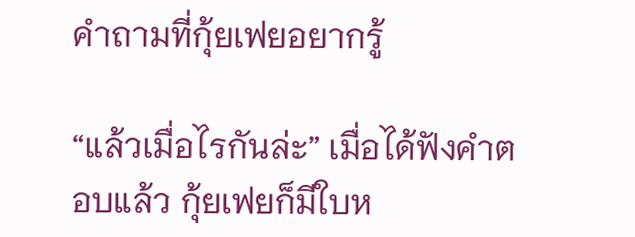คำถามที่กุ้ยเฟยอยากรู้

“แล้วเมื่อไรกันล่ะ” เมื่อได้ฟังคำตอบแล้ว กุ้ยเฟยก็มีใบห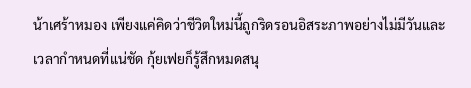น้าเศร้าหมอง เพียงแค่คิดว่าชีวิตใหม่นี้ถูกริดรอนอิสระภาพอย่างไม่มีวันและเวลากำหนดที่แน่ชัด กุ้ยเฟยก็รู้สึกหมดสนุ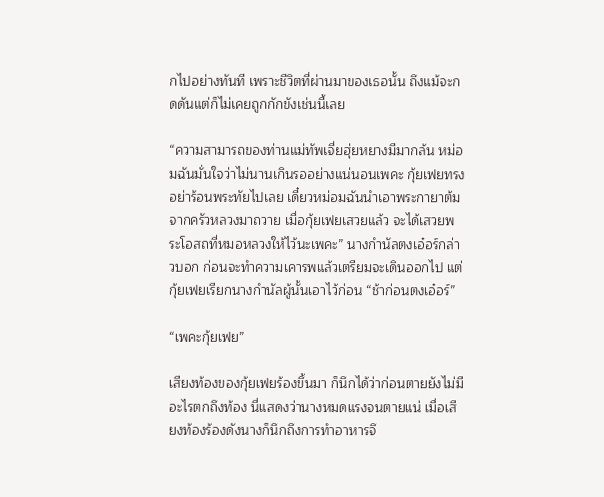กไปอย่างทันที เพราะชีวิตที่ผ่านมาของเธอนั้น ถึงแม้จะกดดันแต่ก็ไม่เคยถูกกักขังเช่นนี้เลย

“ความสามารถของท่านแม่ทัพเจี่ยฮุ่ยหยางมีมากล้น หม่อมฉันมั่นใจว่าไม่นานเกินรออย่างแน่นอนเพคะ กุ้ยเฟยทรงอย่าร้อนพระทัยไปเลย เดี๋ยวหม่อมฉันนำเอาพระกายาต้มจากครัวหลวงมาถวาย เมื่อกุ้ยเฟยเสวยแล้ว จะได้เสวยพระโอสถที่หมอหลวงให้ไว้นะเพคะ” นางกำนัลตงเอ๋อร์กล่าวบอก ก่อนจะทำความเคารพแล้วเตรียมจะเดินออกไป แต่กุ้ยเฟยเรียกนางกำนัลผู้นั้นเอาไว้ก่อน “ช้าก่อนตงเอ๋อร์”

“เพคะกุ้ยเฟย”

เสียงท้องของกุ้ยเฟยร้องขึ้นมา ก็นึกได้ว่าก่อนตายยังไม่มีอะไรตกถึงท้อง นี่แสดงว่านางหมดแรงจนตายแน่ เมื่อเสียงท้องร้องดังนางก็นึกถึงการทำอาหารจึ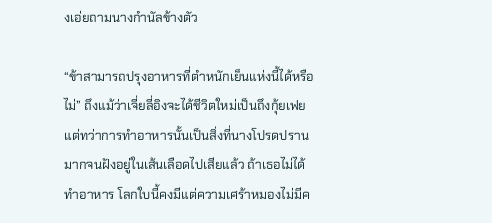งเอ่ยถามนางกำนัลข้างตัว

“ข้าสามารถปรุงอาหารที่ตำหนักเย็นแห่งนี้ได้หรือไม่” ถึงแม้ว่าเจี่ยลี่อิงจะได้ชีวิตใหม่เป็นถึงกุ้ยเฟย แต่ทว่าการทำอาหารนั้นเป็นสิ่งที่นางโปรดปรานมากจนฝังอยู่ในเส้นเลือดไปเสียแล้ว ถ้าเธอไม่ได้ทำอาหาร โลกใบนี้คงมีแต่ความเศร้าหมองไม่มีค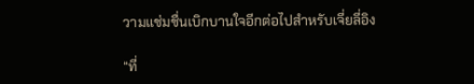วามแช่มชื่นเบิกบานใจอีกต่อไปสำหรับเจี่ยลี่อิง

“ที่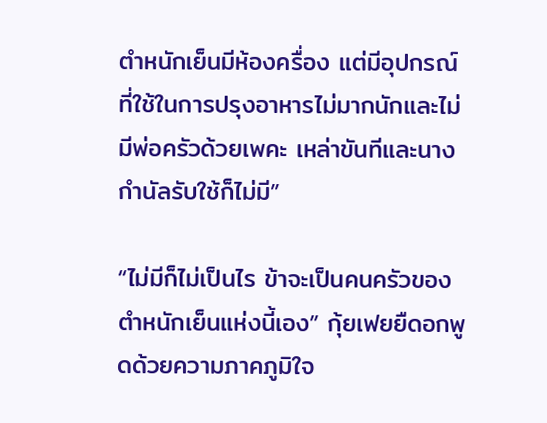ตำหนักเย็นมีห้องครื่อง แต่มีอุปกรณ์ที่ใช้ในการปรุงอาหารไม่มากนักและไม่มีพ่อครัวด้วยเพคะ เหล่าขันทีและนางกำนัลรับใช้ก็ไม่มี”

“ไม่มีก็ไม่เป็นไร ข้าจะเป็นคนครัวของตำหนักเย็นแห่งนี้เอง” กุ้ยเฟยยืดอกพูดด้วยความภาคภูมิใจ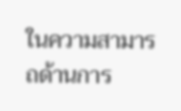ในความสามารถด้านการ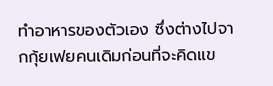ทำอาหารของตัวเอง ซึ่งต่างไปจากกุ้ยเฟยคนเดิมก่อนที่จะคิดแข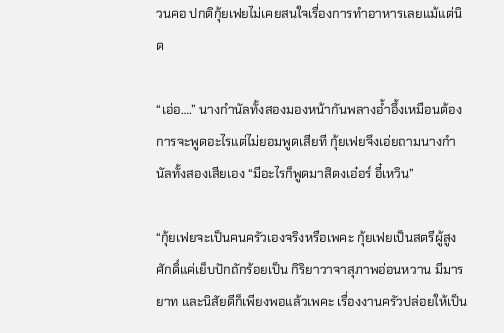วนคอ ปกติกุ้ยเฟยไม่เคยสนใจเรื่องการทำอาหารเลยแม้แต่นิด

“เอ่อ….” นางกำนัลทั้งสองมองหน้ากันพลางอ้ำอึ้งเหมือนต้องการจะพูดอะไรแต่ไม่ยอมพูดเสียที กุ้ยเฟยจึงเอ่ยถามนางกำนัลทั้งสองเสียเอง “มีอะไรก็พูดมาสิตงเอ๋อร์ อี๋เหวิน”

“กุ้ยเฟยจะเป็นคนครัวเองจริงหรือเพคะ กุ้ยเฟยเป็นสตรีผู้สูงศักดิ์แค่เย็บปักถักร้อยเป็น กิริยาวาจาสุภาพอ่อนหวาน มีมารยาท และนิสัยดีก็เพียงพอแล้วเพคะ เรื่องงานครัวปล่อยให้เป็น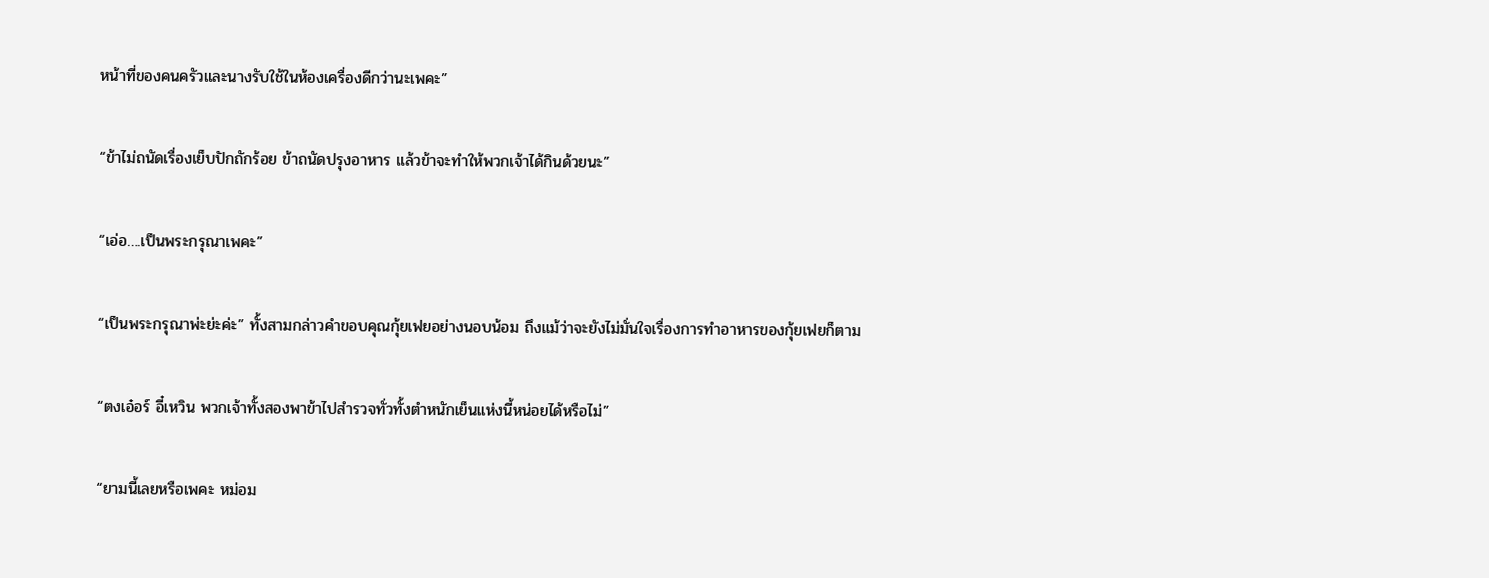หน้าที่ของคนครัวและนางรับใช้ในห้องเครื่องดีกว่านะเพคะ”

“ข้าไม่ถนัดเรื่องเย็บปักถักร้อย ข้าถนัดปรุงอาหาร แล้วข้าจะทำให้พวกเจ้าได้กินด้วยนะ”

“เอ่อ….เป็นพระกรุณาเพคะ”

“เป็นพระกรุณาพ่ะย่ะค่ะ” ทั้งสามกล่าวคำขอบคุณกุ้ยเฟยอย่างนอบน้อม ถึงแม้ว่าจะยังไม่มั่นใจเรื่องการทำอาหารของกุ้ยเฟยก็ตาม

“ตงเอ๋อร์ อี๋เหวิน พวกเจ้าทั้งสองพาข้าไปสำรวจทั่วทั้งตำหนักเย็นแห่งนี้หน่อยได้หรือไม่”

“ยามนี้เลยหรือเพคะ หม่อม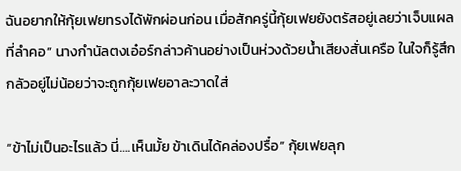ฉันอยากให้กุ้ยเฟยทรงได้พักผ่อนก่อน เมื่อสักครู่นี้กุ้ยเฟยยังตรัสอยู่เลยว่าเจ็บแผลที่ลำคอ” นางกำนัลตงเอ๋อร์กล่าวค้านอย่างเป็นห่วงด้วยน้ำเสียงสั่นเครือ ในใจก็รู้สึกกลัวอยู่ไม่น้อยว่าจะถูกกุ้ยเฟยอาละวาดใส่

“ข้าไม่เป็นอะไรแล้ว นี่….เห็นมั้ย ข้าเดินได้คล่องปรื๋อ” กุ้ยเฟยลุก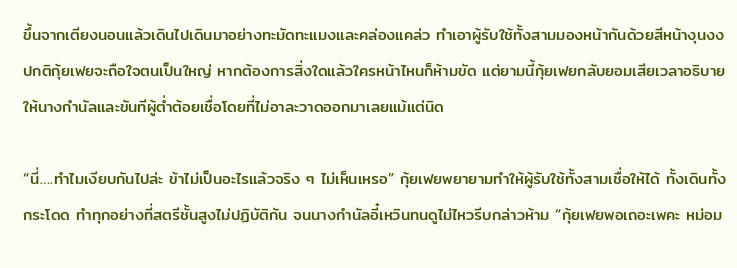ขึ้นจากเตียงนอนแล้วเดินไปเดินมาอย่างทะมัดทะแมงและคล่องแคล่ว ทำเอาผู้รับใช้ทั้งสามมองหน้ากันด้วยสีหน้างุนงง ปกติกุ้ยเฟยจะถือใจตนเป็นใหญ่ หากต้องการสิ่งใดแล้วใครหน้าไหนก็ห้ามขัด แต่ยามนี้กุ้ยเฟยกลับยอมเสียเวลาอธิบายให้นางกำนัลและขันทีผู้ต่ำต้อยเชื่อโดยที่ไม่อาละวาดออกมาเลยแม้แต่นิด

“นี่….ทำไมเงียบกันไปล่ะ ข้าไม่เป็นอะไรแล้วจริง ๆ ไม่เห็นเหรอ” กุ้ยเฟยพยายามทำให้ผู้รับใช้ทั้งสามเชื่อให้ได้ ทั้งเดินทั้งกระโดด ทำทุกอย่างที่สตรีชั้นสูงไม่ปฏิบัติกัน จนนางกำนัลอี๋เหวินทนดูไม่ไหวรีบกล่าวห้าม “กุ้ยเฟยพอเถอะเพคะ หม่อม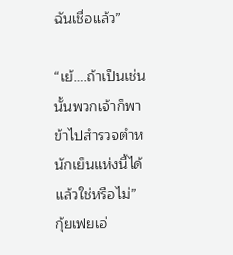ฉันเชื่อแล้ว”

“เย้….ถ้าเป็นเช่นนั้นพวกเจ้าก็พาข้าไปสำรวจตำหนักเย็นแห่งนี้ได้แล้วใช่หรือไม่” กุ้ยเฟยเอ่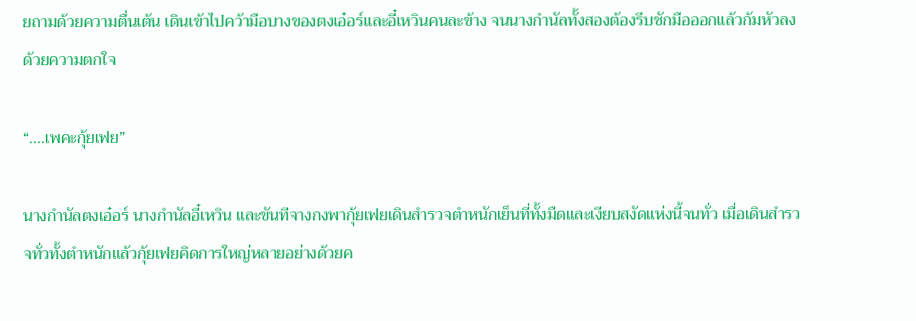ยถามด้วยความตื่นเต้น เดินเข้าไปคว้ามือบางของตงเอ๋อร์และอี๋เหวินคนละข้าง จนนางกำนัลทั้งสองต้องรีบชักมือออกแล้วก้มหัวลงด้วยความตกใจ

“....เพคะกุ้ยเฟย”

นางกำนัลตงเอ๋อร์ นางกำนัลอี๋เหวิน และขันทีจางกงพากุ้ยเฟยเดินสำรวจตำหนักเย็นที่ทั้งมืดและเงียบสงัดแห่งนี้จนทั่ว เมื่อเดินสำรวจทั่วทั้งตำหนักแล้วกุ้ยเฟยคิดการใหญ่หลายอย่างด้วยค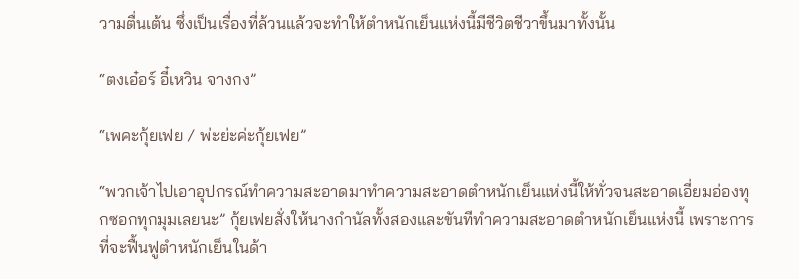วามตื่นเต้น ซึ่งเป็นเรื่องที่ล้วนแล้วจะทำให้ตำหนักเย็นแห่งนี้มีชีวิตชีวาขึ้นมาทั้งนั้น

“ตงเอ๋อร์ อี๋เหวิน จางกง”

“เพคะกุ้ยเฟย / พ่ะย่ะค่ะกุ้ยเฟย”

“พวกเจ้าไปเอาอุปกรณ์ทำความสะอาดมาทำความสะอาดตำหนักเย็นแห่งนี้ให้ทั่วจนสะอาดเอี่ยมอ่องทุกซอกทุกมุมเลยนะ” กุ้ยเฟยสั่งให้นางกำนัลทั้งสองและขันทีทำความสะอาดตำหนักเย็นแห่งนี้ เพราะการที่จะฟื้นฟูตำหนักเย็นในด้า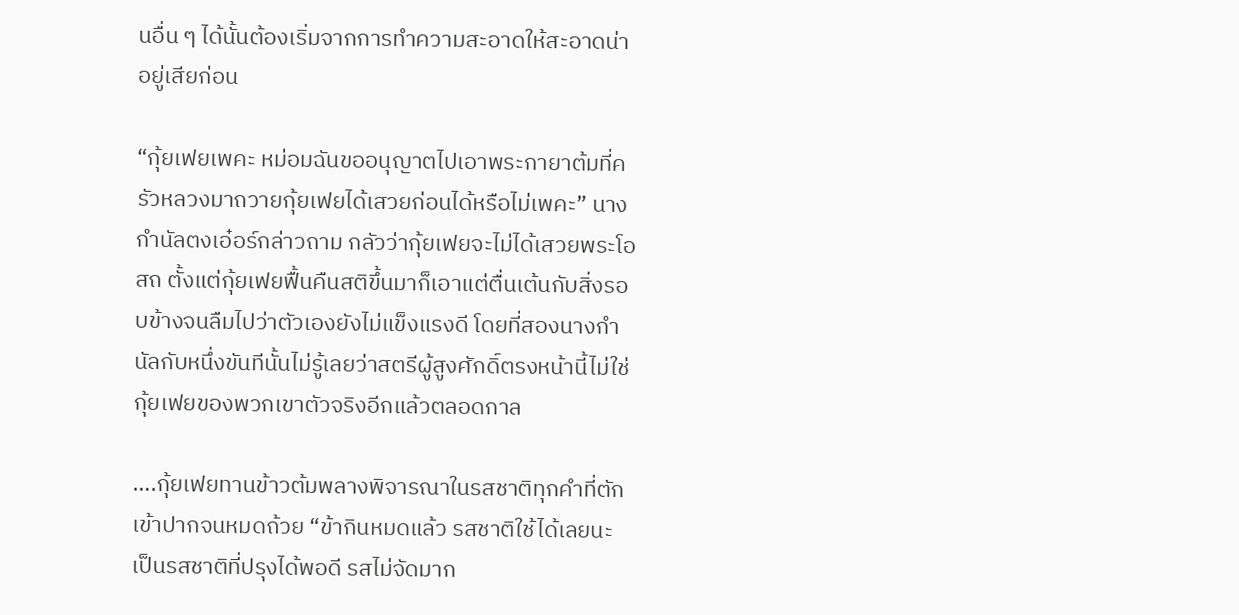นอื่น ๆ ได้นั้นต้องเริ่มจากการทำความสะอาดให้สะอาดน่าอยู่เสียก่อน

“กุ้ยเฟยเพคะ หม่อมฉันขออนุญาตไปเอาพระกายาต้มที่ครัวหลวงมาถวายกุ้ยเฟยได้เสวยก่อนได้หรือไม่เพคะ” นางกำนัลตงเอ๋อร์กล่าวถาม กลัวว่ากุ้ยเฟยจะไม่ได้เสวยพระโอสถ ตั้งแต่กุ้ยเฟยฟื้นคืนสติขึ้นมาก็เอาแต่ตื่นเต้นกับสิ่งรอบข้างจนลืมไปว่าตัวเองยังไม่แข็งแรงดี โดยที่สองนางกำนัลกับหนึ่งขันทีนั้นไม่รู้เลยว่าสตรีผู้สูงศักดิ์ตรงหน้านี้ไม่ใช่กุ้ยเฟยของพวกเขาตัวจริงอีกแล้วตลอดกาล

….กุ้ยเฟยทานข้าวต้มพลางพิจารณาในรสชาติทุกคำที่ตักเข้าปากจนหมดถ้วย “ข้ากินหมดแล้ว รสชาติใช้ได้เลยนะ เป็นรสชาติที่ปรุงได้พอดี รสไม่จัดมาก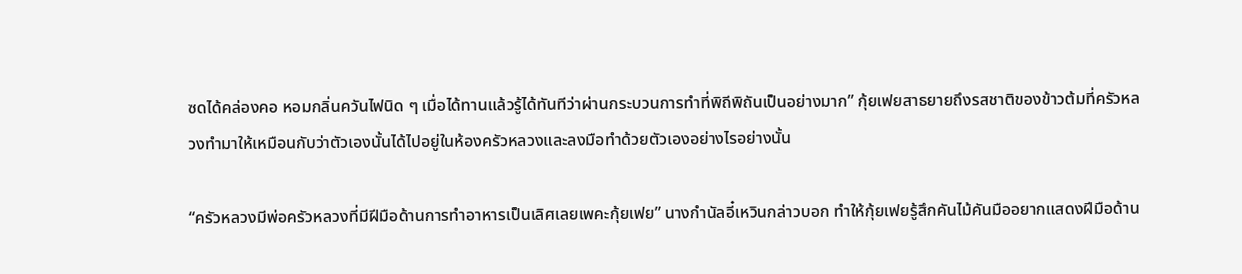ซดได้คล่องคอ หอมกลิ่นควันไฟนิด ๆ เมื่อได้ทานแล้วรู้ได้ทันทีว่าผ่านกระบวนการทำที่พิถีพิถันเป็นอย่างมาก” กุ้ยเฟยสาธยายถึงรสชาติของข้าวต้มที่ครัวหลวงทำมาให้เหมือนกับว่าตัวเองนั้นได้ไปอยู่ในห้องครัวหลวงและลงมือทำด้วยตัวเองอย่างไรอย่างนั้น

“ครัวหลวงมีพ่อครัวหลวงที่มีฝีมือด้านการทำอาหารเป็นเลิศเลยเพคะกุ้ยเฟย” นางกำนัลอี๋เหวินกล่าวบอก ทำให้กุ้ยเฟยรู้สึกคันไม้คันมืออยากแสดงฝีมือด้าน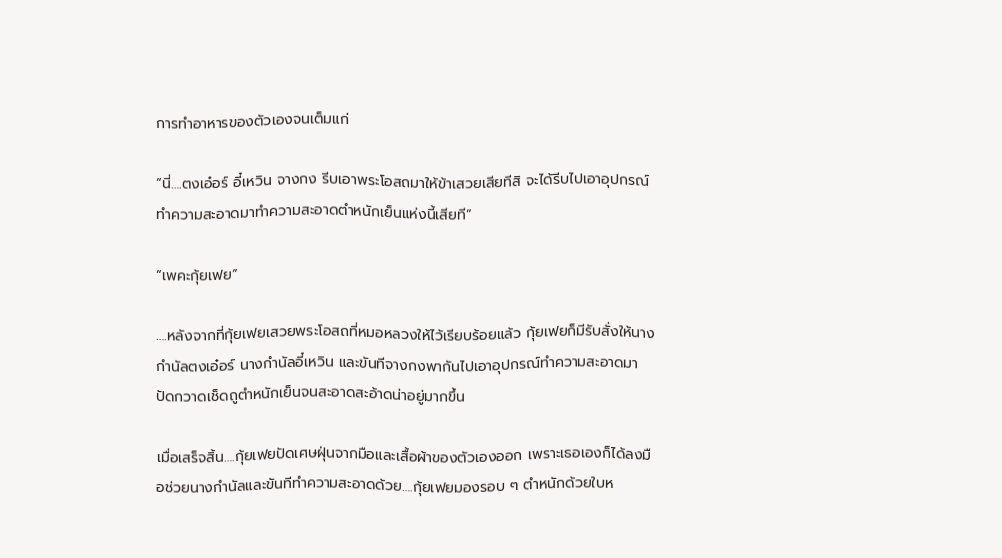การทำอาหารของตัวเองจนเต็มแก่

“นี่….ตงเอ๋อร์ อี๋เหวิน จางกง รีบเอาพระโอสถมาให้ข้าเสวยเสียทีสิ จะได้รีบไปเอาอุปกรณ์ทำความสะอาดมาทำความสะอาดตำหนักเย็นแห่งนี้เสียที”

“เพคะกุ้ยเฟย”

….หลังจากที่กุ้ยเฟยเสวยพระโอสถที่หมอหลวงให้ไว้เรียบร้อยแล้ว กุ้ยเฟยก็มีรับสั่งให้นางกำนัลตงเอ๋อร์ นางกำนัลอี๋เหวิน และขันทีจางกงพากันไปเอาอุปกรณ์ทำความสะอาดมาปัดกวาดเช็ดถูตำหนักเย็นจนสะอาดสะอ้าดน่าอยู่มากขึ้น

เมื่อเสร็จสิ้น….กุ้ยเฟยปัดเศษฝุ่นจากมือและเสื้อผ้าของตัวเองออก เพราะเธอเองก็ได้ลงมือช่วยนางกำนัลและขันทีทำความสะอาดด้วย….กุ้ยเฟยมองรอบ ๆ ตำหนักด้วยใบห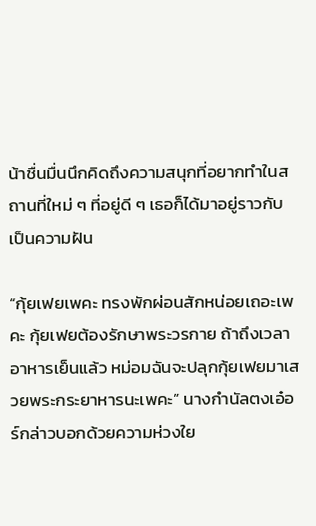น้าชื่นมื่นนึกคิดถึงความสนุกที่อยากทำในสถานที่ใหม่ ๆ ที่อยู่ดี ๆ เธอก็ได้มาอยู่ราวกับเป็นความฝัน

“กุ้ยเฟยเพคะ ทรงพักผ่อนสักหน่อยเถอะเพคะ กุ้ยเฟยต้องรักษาพระวรกาย ถ้าถึงเวลาอาหารเย็นแล้ว หม่อมฉันจะปลุกกุ้ยเฟยมาเสวยพระกระยาหารนะเพคะ” นางกำนัลตงเอ๋อร์กล่าวบอกด้วยความห่วงใย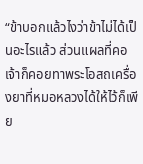“ข้าบอกแล้วไงว่าข้าไม่ได้เป็นอะไรแล้ว ส่วนแผลที่คอเจ้าก็คอยทาพระโอสถเครื่องยาที่หมอหลวงได้ให้ไว้ก็เพีย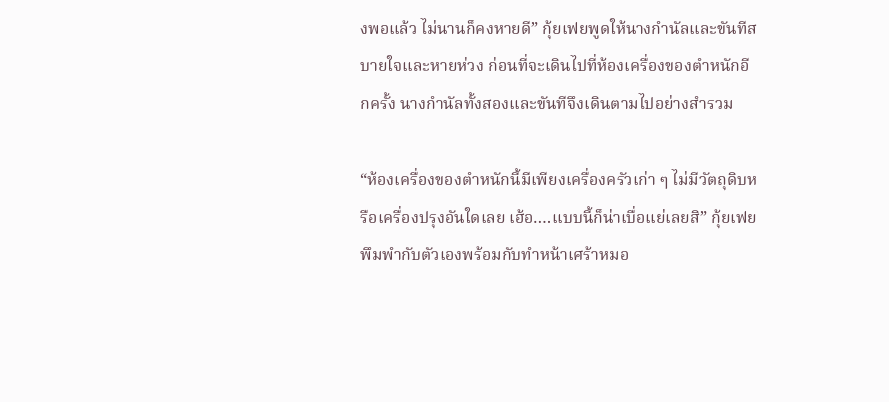งพอแล้ว ไม่นานก็คงหายดี” กุ้ยเฟยพูดให้นางกำนัลและขันทีสบายใจและหายห่วง ก่อนที่จะเดินไปที่ห้องเครื่องของตำหนักอีกครั้ง นางกำนัลทั้งสองและขันทีจึงเดินตามไปอย่างสำรวม

“ห้องเครื่องของตำหนักนี้มีเพียงเครื่องครัวเก่า ๆ ไม่มีวัตถุดิบหรือเครื่องปรุงอันใดเลย เฮ้อ….แบบนี้ก็น่าเบื่อแย่เลยสิ” กุ้ยเฟยพึมพำกับตัวเองพร้อมกับทำหน้าเศร้าหมอ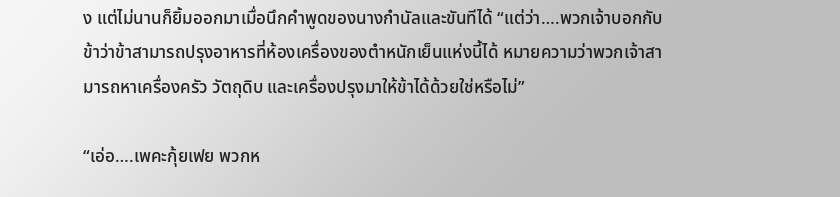ง แต่ไม่นานก็ยิ้มออกมาเมื่อนึกคำพูดของนางกำนัลและขันทีได้ “แต่ว่า….พวกเจ้าบอกกับข้าว่าข้าสามารถปรุงอาหารที่ห้องเครื่องของตำหนักเย็นแห่งนี้ได้ หมายความว่าพวกเจ้าสามารถหาเครื่องครัว วัตถุดิบ และเครื่องปรุงมาให้ข้าได้ด้วยใช่หรือไม่”

“เอ่อ….เพคะกุ้ยเฟย พวกห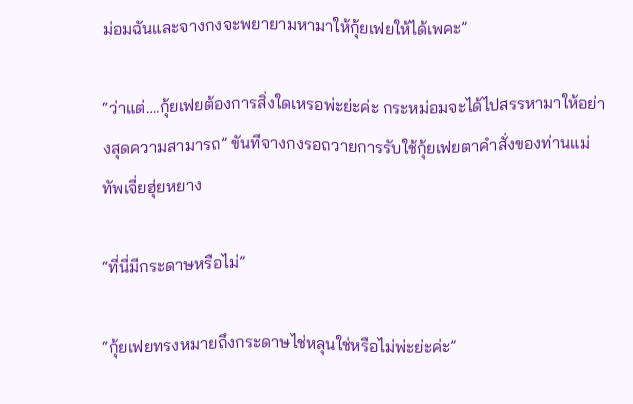ม่อมฉันและจางกงจะพยายามหามาให้กุ้ยเฟยให้ได้เพคะ”

“ว่าแต่….กุ้ยเฟยต้องการสิ่งใดเหรอพ่ะย่ะค่ะ กระหม่อมจะได้ไปสรรหามาให้อย่างสุดความสามารถ” ขันทีจางกงรอถวายการรับใช้กุ้ยเฟยตาคำสั่งของท่านแม่ทัพเจี่ยฮุ่ยหยาง

“ที่นี่มีกระดาษหรือไม่”

“กุ้ยเฟยทรงหมายถึงกระดาษไช่หลุนใช่หรือไม่พ่ะย่ะค่ะ”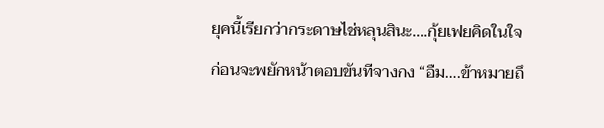ยุคนี้เรียกว่ากระดาษไช่หลุนสินะ….กุ้ยเฟยคิดในใจก่อนจะพยักหน้าตอบขันทีจางกง “อืม….ข้าหมายถึ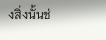งสิ่งนั้นช่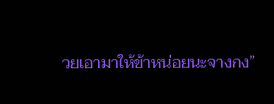วยเอามาให้ข้าหน่อยนะจางกง”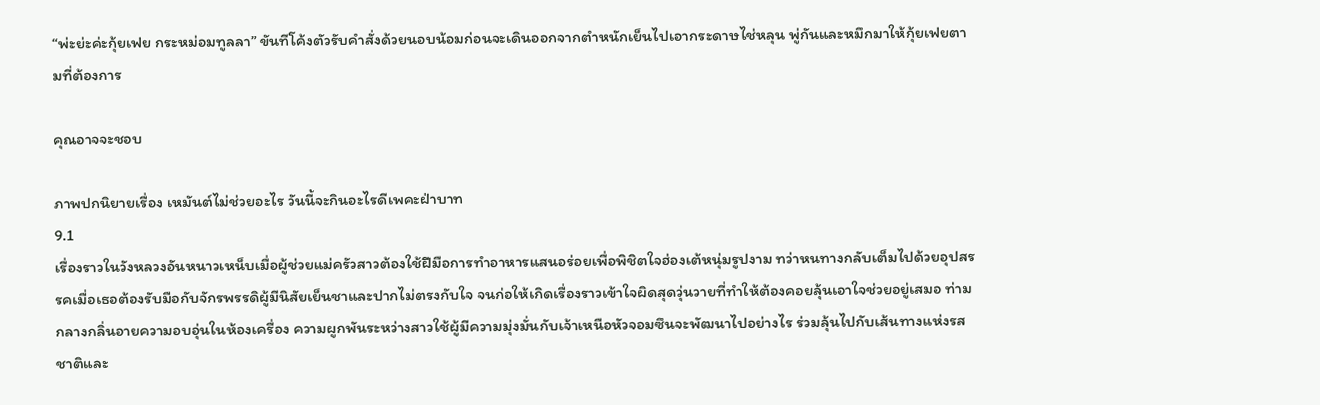“พ่ะย่ะค่ะกุ้ยเฟย กระหม่อมทูลลา” ขันทีโค้งตัวรับคำสั่งด้วยนอบน้อมก่อนจะเดินออกจากตำหนักเย็นไปเอากระดาษไช่หลุน พู่กันและหมึกมาให้กุ้ยเฟยตามที่ต้องการ

คุณอาจจะชอบ

ภาพปกนิยายเรื่อง เหมันต์ไม่ช่วยอะไร วันนี้จะกินอะไรดีเพคะฝ่าบาท
9.1
เรื่องราวในวังหลวงอันหนาวเหน็บเมื่อผู้ช่วยแม่ครัวสาวต้องใช้ฝีมือการทำอาหารแสนอร่อยเพื่อพิชิตใจฮ่องเต้หนุ่มรูปงาม ทว่าหนทางกลับเต็มไปด้วยอุปสรรคเมื่อเธอต้องรับมือกับจักรพรรดิผู้มีนิสัยเย็นชาและปากไม่ตรงกับใจ จนก่อให้เกิดเรื่องราวเข้าใจผิดสุดวุ่นวายที่ทำให้ต้องคอยลุ้นเอาใจช่วยอยู่เสมอ ท่ามกลางกลิ่นอายความอบอุ่นในห้องเครื่อง ความผูกพันระหว่างสาวใช้ผู้มีความมุ่งมั่นกับเจ้าเหนือหัวจอมซึนจะพัฒนาไปอย่างไร ร่วมลุ้นไปกับเส้นทางแห่งรสชาติและ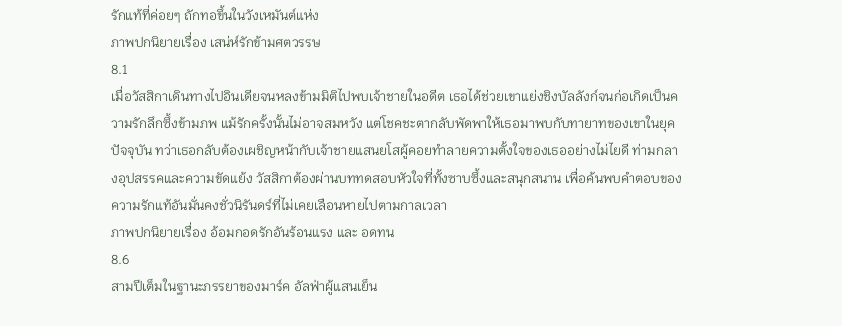รักแท้ที่ค่อยๆ ถักทอขึ้นในวังเหมันต์แห่ง
ภาพปกนิยายเรื่อง เสน่ห์รักข้ามศตวรรษ
8.1
เมื่อวัสสิกาเดินทางไปอินเดียจนหลงข้ามมิติไปพบเจ้าชายในอดีต เธอได้ช่วยเขาแย่งชิงบัลลังก์จนก่อเกิดเป็นความรักลึกซึ้งข้ามภพ แม้รักครั้งนั้นไม่อาจสมหวัง แต่โชคชะตากลับพัดพาให้เธอมาพบกับทายาทของเขาในยุคปัจจุบัน ทว่าเธอกลับต้องเผชิญหน้ากับเจ้าชายแสนยโสผู้คอยทำลายความตั้งใจของเธออย่างไม่ไยดี ท่ามกลางอุปสรรคและความขัดแย้ง วัสสิกาต้องผ่านบททดสอบหัวใจที่ทั้งซาบซึ้งและสนุกสนาน เพื่อค้นพบคำตอบของความรักแท้อันมั่นคงชั่วนิรันดร์ที่ไม่เคยเลือนหายไปตามกาลเวลา
ภาพปกนิยายเรื่อง อ้อมกอดรักอันร้อนแรง และ อดทน
8.6
สามปีเต็มในฐานะภรรยาของมาร์ค อัลฟ่าผู้แสนเย็น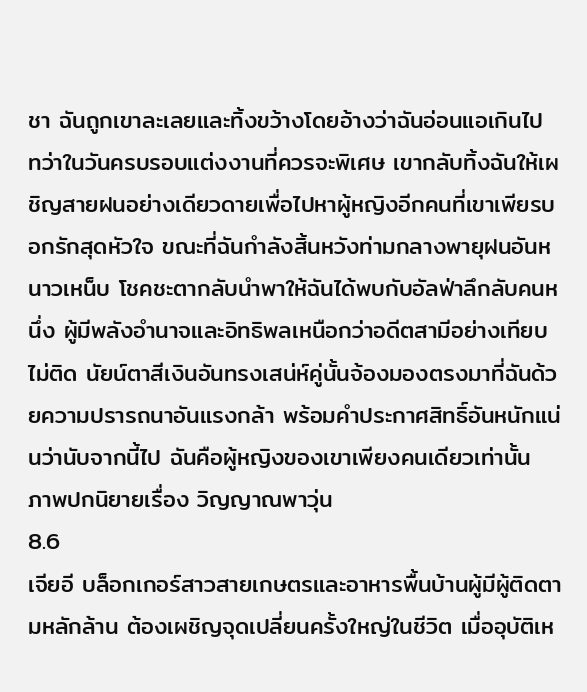ชา ฉันถูกเขาละเลยและทิ้งขว้างโดยอ้างว่าฉันอ่อนแอเกินไป ทว่าในวันครบรอบแต่งงานที่ควรจะพิเศษ เขากลับทิ้งฉันให้เผชิญสายฝนอย่างเดียวดายเพื่อไปหาผู้หญิงอีกคนที่เขาเพียรบอกรักสุดหัวใจ ขณะที่ฉันกำลังสิ้นหวังท่ามกลางพายุฝนอันหนาวเหน็บ โชคชะตากลับนำพาให้ฉันได้พบกับอัลฟ่าลึกลับคนหนึ่ง ผู้มีพลังอำนาจและอิทธิพลเหนือกว่าอดีตสามีอย่างเทียบไม่ติด นัยน์ตาสีเงินอันทรงเสน่ห์คู่นั้นจ้องมองตรงมาที่ฉันด้วยความปรารถนาอันแรงกล้า พร้อมคำประกาศสิทธิ์อันหนักแน่นว่านับจากนี้ไป ฉันคือผู้หญิงของเขาเพียงคนเดียวเท่านั้น
ภาพปกนิยายเรื่อง วิญญาณพาวุ่น
8.6
เจียอี บล็อกเกอร์สาวสายเกษตรและอาหารพื้นบ้านผู้มีผู้ติดตามหลักล้าน ต้องเผชิญจุดเปลี่ยนครั้งใหญ่ในชีวิต เมื่ออุบัติเห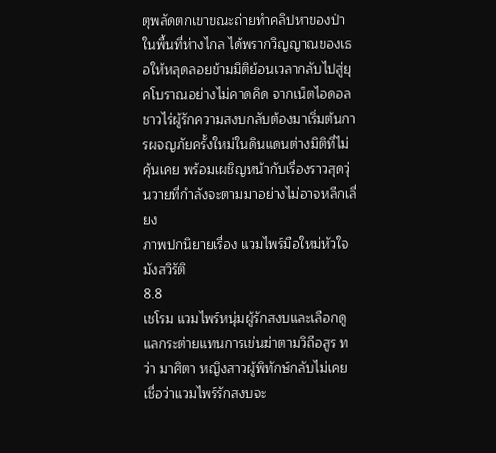ตุพลัดตกเขาขณะถ่ายทำคลิปหาของป่าในพื้นที่ห่างไกล ได้พรากวิญญาณของเธอให้หลุดลอยข้ามมิติย้อนเวลากลับไปสู่ยุคโบราณอย่างไม่คาดคิด จากเน็ตไอดอลชาวไร่ผู้รักความสงบกลับต้องมาเริ่มต้นการผจญภัยครั้งใหม่ในดินแดนต่างมิติที่ไม่คุ้นเคย พร้อมเผชิญหน้ากับเรื่องราวสุดวุ่นวายที่กำลังจะตามมาอย่างไม่อาจหลีกเลี่ยง
ภาพปกนิยายเรื่อง แวมไพร์มือใหม่หัวใจมังสวิรัติ
8.8
เชโรม แวมไพร์หนุ่มผู้รักสงบและเลือกดูแลกระต่ายแทนการเข่นฆ่าตามวิถีอสูร ทว่า มาศิตา หญิงสาวผู้พิทักษ์กลับไม่เคยเชื่อว่าแวมไพร์รักสงบจะ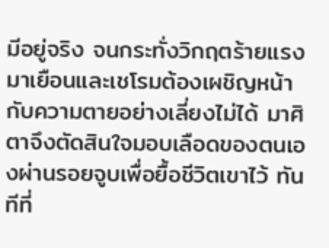มีอยู่จริง จนกระทั่งวิกฤตร้ายแรงมาเยือนและเชโรมต้องเผชิญหน้ากับความตายอย่างเลี่ยงไม่ได้ มาศิตาจึงตัดสินใจมอบเลือดของตนเองผ่านรอยจูบเพื่อยื้อชีวิตเขาไว้ ทันทีที่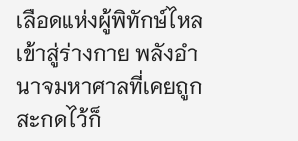เลือดแห่งผู้พิทักษ์ไหลเข้าสู่ร่างกาย พลังอำนาจมหาศาลที่เคยถูกสะกดไว้ก็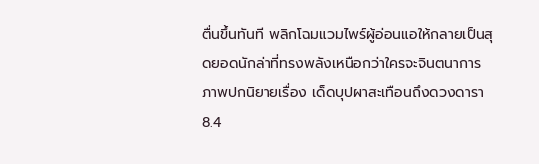ตื่นขึ้นทันที พลิกโฉมแวมไพร์ผู้อ่อนแอให้กลายเป็นสุดยอดนักล่าที่ทรงพลังเหนือกว่าใครจะจินตนาการ
ภาพปกนิยายเรื่อง เด็ดบุปผาสะเทือนถึงดวงดารา
8.4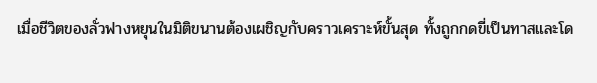เมื่อชีวิตของลั่วฟางหยุนในมิติขนานต้องเผชิญกับคราวเคราะห์ขั้นสุด ทั้งถูกกดขี่เป็นทาสและโด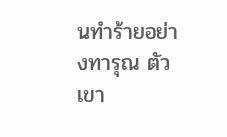นทำร้ายอย่างทารุณ ตัวเขา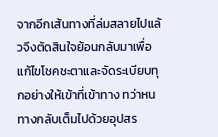จากอีกเส้นทางที่ล่มสลายไปแล้วจึงตัดสินใจย้อนกลับมาเพื่อแก้ไขโชคชะตาและจัดระเบียบทุกอย่างให้เข้าที่เข้าทาง ทว่าหนทางกลับเต็มไปด้วยอุปสร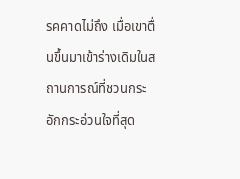รคคาดไม่ถึง เมื่อเขาตื่นขึ้นมาเข้าร่างเดิมในสถานการณ์ที่ชวนกระอักกระอ่วนใจที่สุด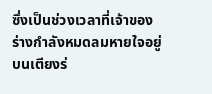ซึ่งเป็นช่วงเวลาที่เจ้าของร่างกำลังหมดลมหายใจอยู่บนเตียงร่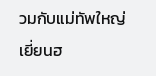วมกับแม่ทัพใหญ่เยี่ยนฮ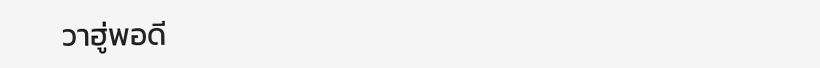วาฮู่พอดี